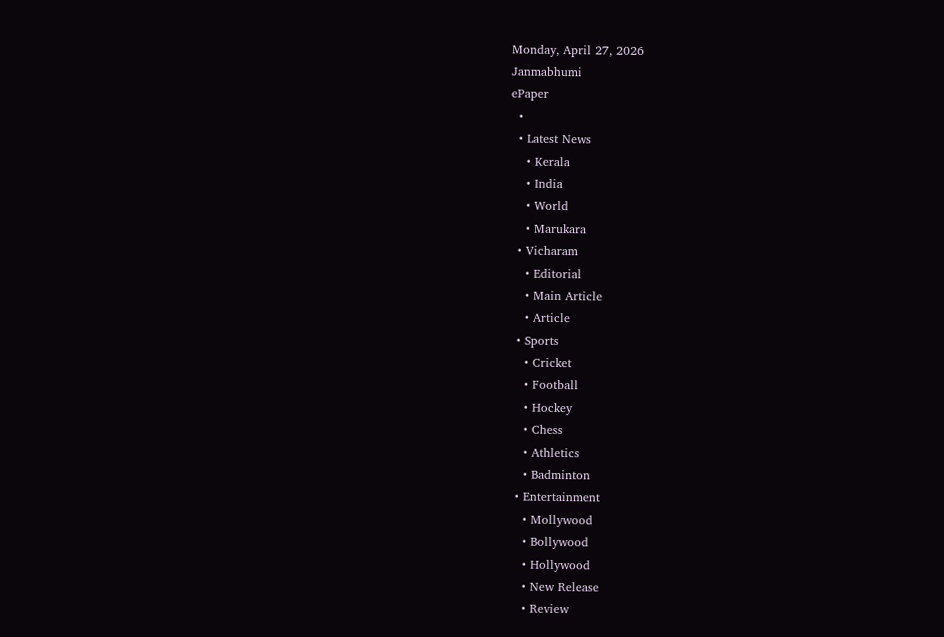Monday, April 27, 2026
Janmabhumi
ePaper
  •
  • Latest News
    • Kerala
    • India
    • World
    • Marukara
  • Vicharam
    • Editorial
    • Main Article
    • Article
  • Sports
    • Cricket
    • Football
    • Hockey
    • Chess
    • Athletics
    • Badminton
  • Entertainment
    • Mollywood
    • Bollywood
    • Hollywood
    • New Release
    • Review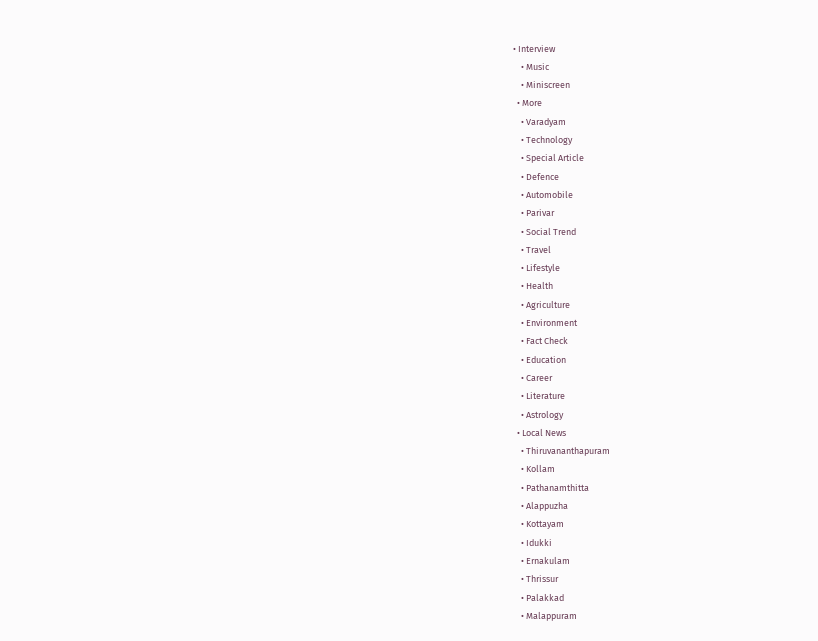• Interview
    • Music
    • Miniscreen
  • More
    • Varadyam
    • Technology
    • Special Article
    • Defence
    • Automobile
    • Parivar
    • Social Trend
    • Travel
    • Lifestyle
    • Health
    • Agriculture
    • Environment
    • Fact Check
    • Education
    • Career
    • Literature
    • Astrology
  • Local News
    • Thiruvananthapuram
    • Kollam
    • Pathanamthitta
    • Alappuzha
    • Kottayam
    • Idukki
    • Ernakulam
    • Thrissur
    • Palakkad
    • Malappuram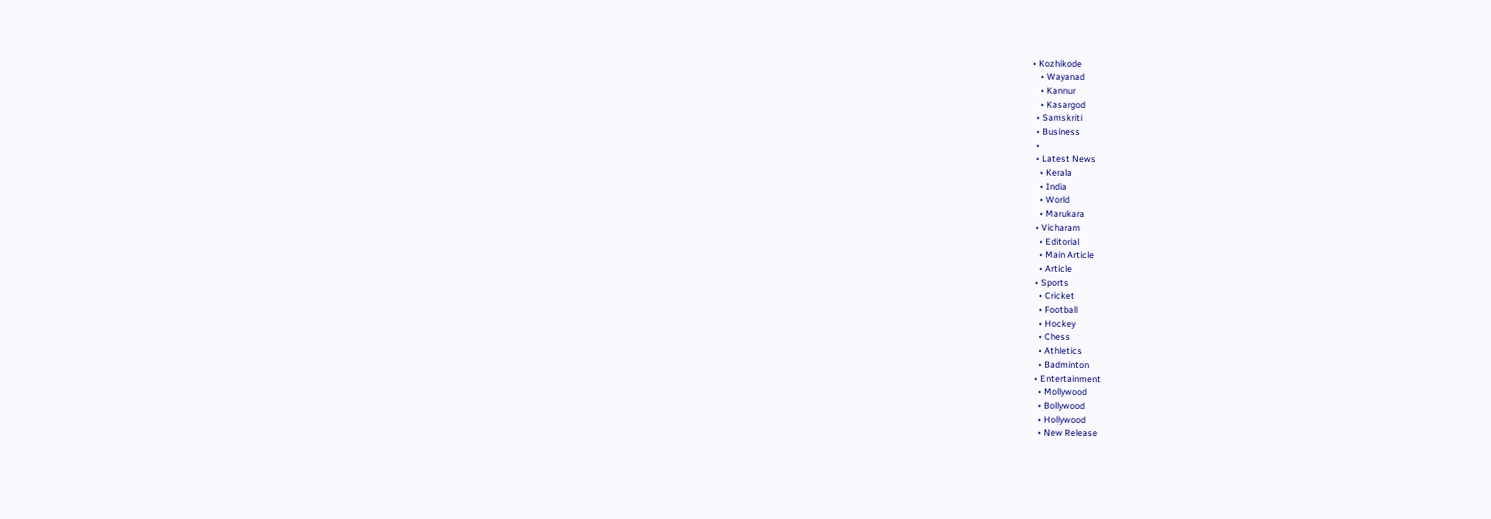• Kozhikode
    • Wayanad
    • Kannur
    • Kasargod
  • Samskriti
  • Business
  •
  • Latest News
    • Kerala
    • India
    • World
    • Marukara
  • Vicharam
    • Editorial
    • Main Article
    • Article
  • Sports
    • Cricket
    • Football
    • Hockey
    • Chess
    • Athletics
    • Badminton
  • Entertainment
    • Mollywood
    • Bollywood
    • Hollywood
    • New Release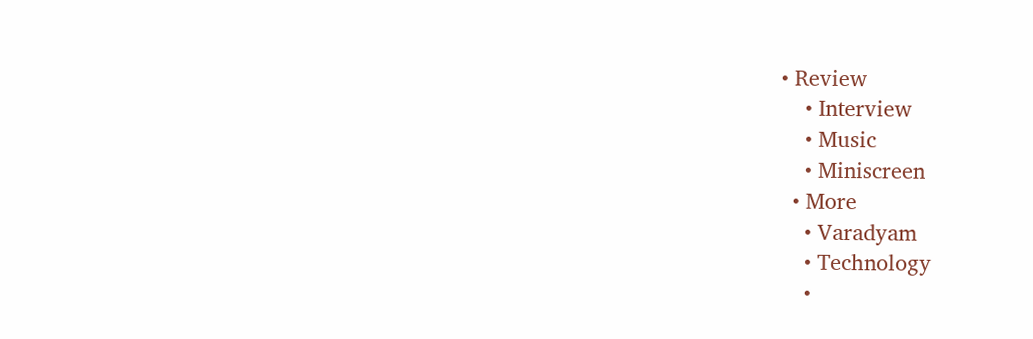• Review
    • Interview
    • Music
    • Miniscreen
  • More
    • Varadyam
    • Technology
    •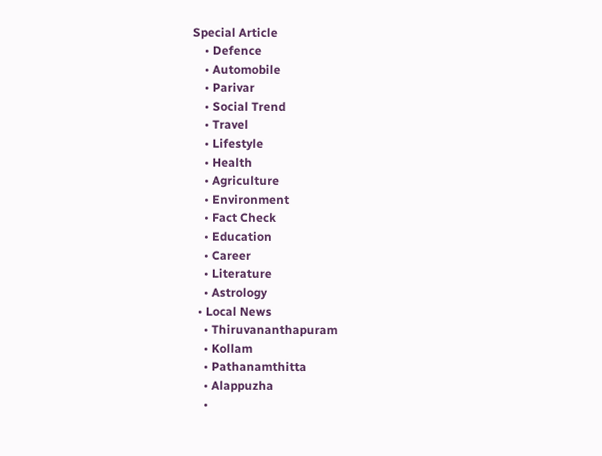Special Article
    • Defence
    • Automobile
    • Parivar
    • Social Trend
    • Travel
    • Lifestyle
    • Health
    • Agriculture
    • Environment
    • Fact Check
    • Education
    • Career
    • Literature
    • Astrology
  • Local News
    • Thiruvananthapuram
    • Kollam
    • Pathanamthitta
    • Alappuzha
    •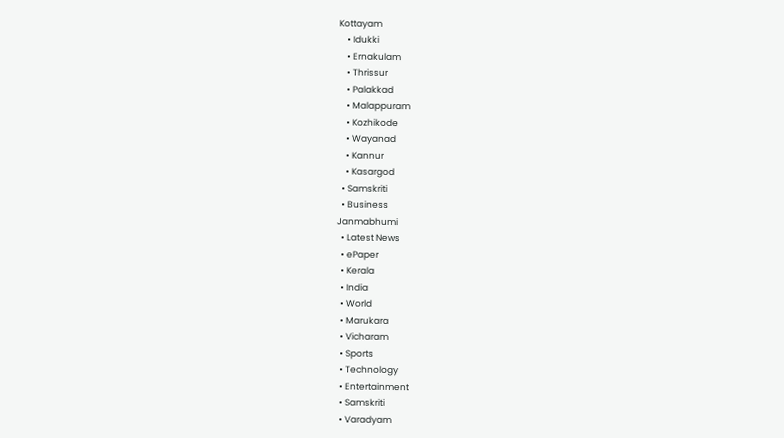Kottayam
    • Idukki
    • Ernakulam
    • Thrissur
    • Palakkad
    • Malappuram
    • Kozhikode
    • Wayanad
    • Kannur
    • Kasargod
  • Samskriti
  • Business
Janmabhumi
  • Latest News
  • ePaper
  • Kerala
  • India
  • World
  • Marukara
  • Vicharam
  • Sports
  • Technology
  • Entertainment
  • Samskriti
  • Varadyam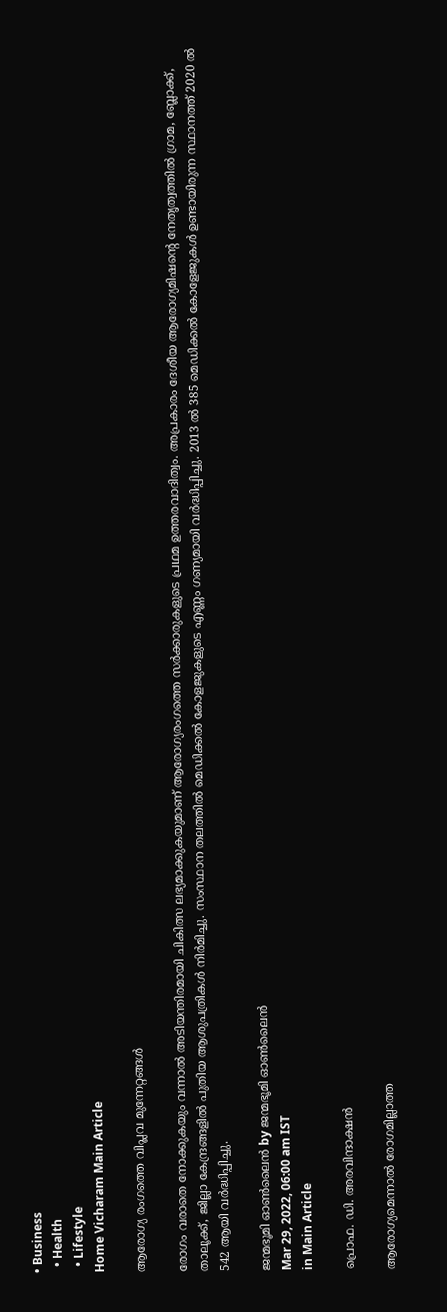• Business
  • Health
  • Lifestyle
Home Vicharam Main Article

ആരോഗ്യ രംഗത്തെ വിപ്ലവ മുന്നേറ്റങ്ങള്‍

രോഗം വരാതെ നോക്കുകയും വന്നാല്‍ അടിയന്തിരമായി ചികിത്സ ലഭ്യമാക്കുകയുമാണ് ആരോഗ്യരംഗത്തെ സര്‍ക്കാരുകളുടെ പ്രഥമ ഉത്തരവാദിത്വം. അപ്രകാരം ദേശീയ ആരോഗ്യമിഷന്റെ നേതൃത്വത്തില്‍ ഗ്രാമ, ബ്ലോക്ക്, താലൂക്ക്, ജില്ലാ കേന്ദ്രങ്ങളില്‍ പുതിയ ആശുപത്രികള്‍ നിര്‍മിച്ചു. സംസ്ഥാന തലത്തില്‍ മെഡിക്കല്‍ കോളജുകളുടെ എണ്ണം ഗണ്യമായി വര്‍ദ്ധിപ്പിച്ചു. 2013 ല്‍ 385 മെഡിക്കല്‍ കോളേജുകള്‍ ഉണ്ടായിരുന്ന സ്ഥാനത്ത് 2020 ല്‍ 542 ആയി വര്‍ദ്ധിപ്പിച്ചു.

ജന്മഭൂമി ഓണ്‍ലൈന്‍ by ജന്മഭൂമി ഓണ്‍ലൈന്‍
Mar 29, 2022, 06:00 am IST
in Main Article

പ്രൊഫ. ഡി. അരവിന്ദാക്ഷന്‍

ആരോഗ്യമെന്നാല്‍ രോഗമില്ലാത്ത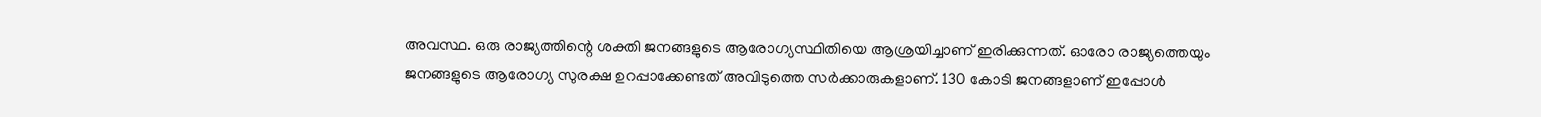അവസ്ഥ. ഒരു രാജ്യത്തിന്റെ ശക്തി ജനങ്ങളുടെ ആരോഗ്യസ്ഥിതിയെ ആശ്രയിച്ചാണ് ഇരിക്കുന്നത്. ഓരോ രാജ്യത്തെയും ജനങ്ങളുടെ ആരോഗ്യ സുരക്ഷ ഉറപ്പാക്കേണ്ടത് അവിടുത്തെ സര്‍ക്കാരുകളാണ്. 130 കോടി ജനങ്ങളാണ് ഇപ്പോള്‍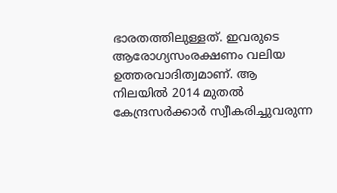ഭാരതത്തിലുള്ളത്. ഇവരുടെ ആരോഗ്യസംരക്ഷണം വലിയ ഉത്തരവാദിത്വമാണ്. ആ നിലയില്‍ 2014 മുതല്‍ കേന്ദ്രസര്‍ക്കാര്‍ സ്വീകരിച്ചുവരുന്ന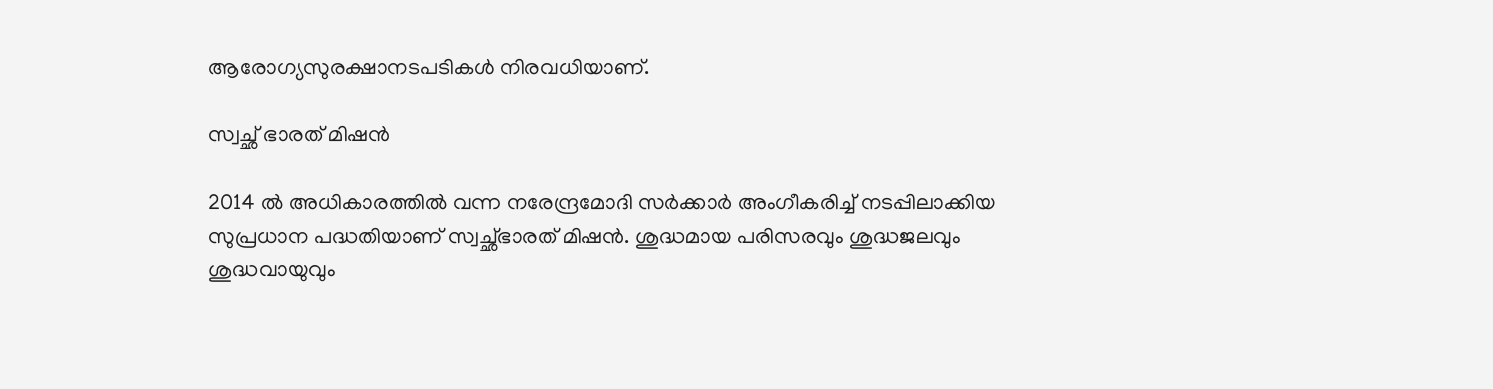ആരോഗ്യസുരക്ഷാനടപടികള്‍ നിരവധിയാണ്.

സ്വച്ഛ് ഭാരത് മിഷന്‍

2014 ല്‍ അധികാരത്തില്‍ വന്ന നരേന്ദ്രമോദി സര്‍ക്കാര്‍ അംഗീകരിച്ച് നടപ്പിലാക്കിയ സുപ്രധാന പദ്ധതിയാണ് സ്വച്ഛ്ഭാരത് മിഷന്‍. ശുദ്ധമായ പരിസരവും ശുദ്ധജലവും ശുദ്ധവായുവും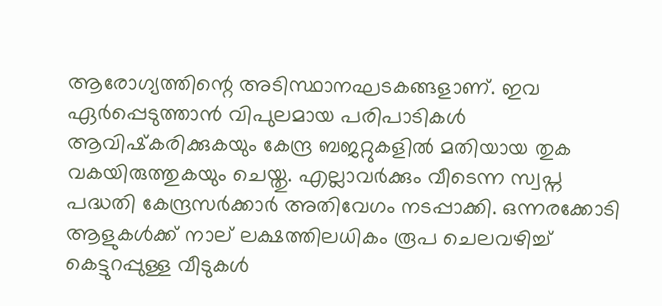ആരോഗ്യത്തിന്റെ അടിസ്ഥാനഘടകങ്ങളാണ്. ഇവ ഏര്‍പ്പെടുത്താന്‍ വിപുലമായ പരിപാടികള്‍ ആവിഷ്‌കരിക്കുകയും കേന്ദ്ര ബജറ്റുകളില്‍ മതിയായ തുക വകയിരുത്തുകയും ചെയ്തു. എല്ലാവര്‍ക്കും വീടെന്ന സ്വപ്ന പദ്ധതി കേന്ദ്രസര്‍ക്കാര്‍ അതിവേഗം നടപ്പാക്കി. ഒന്നരക്കോടി ആളുകള്‍ക്ക് നാല് ലക്ഷത്തിലധികം രൂപ ചെലവഴിച്ച് കെട്ടുറപ്പുള്ള വീടുകള്‍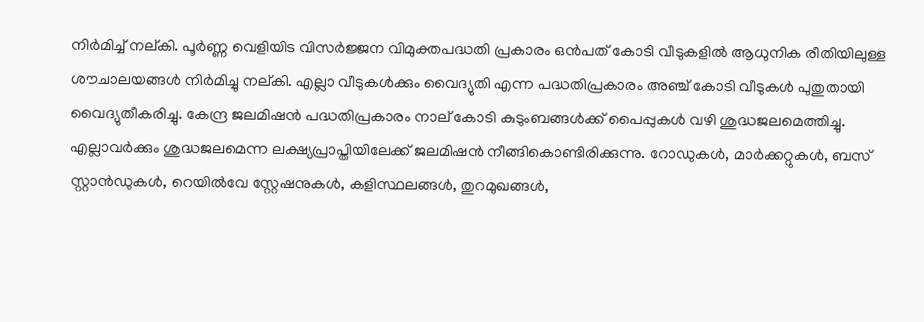നിര്‍മിച്ച് നല്കി. പൂര്‍ണ്ണ വെളിയിട വിസര്‍ജ്ജന വിമുക്തപദ്ധതി പ്രകാരം ഒന്‍പത് കോടി വീടുകളില്‍ ആധുനിക രീതിയിലുള്ള ശൗചാലയങ്ങള്‍ നിര്‍മിച്ചു നല്കി. എല്ലാ വീടുകള്‍ക്കും വൈദ്യുതി എന്ന പദ്ധതിപ്രകാരം അഞ്ച് കോടി വീടുകള്‍ പുതുതായി വൈദ്യുതീകരിച്ചു. കേന്ദ്ര ജലമിഷന്‍ പദ്ധതിപ്രകാരം നാല് കോടി കുടുംബങ്ങള്‍ക്ക് പൈപ്പുകള്‍ വഴി ശുദ്ധജലമെത്തിച്ചു. എല്ലാവര്‍ക്കും ശുദ്ധജലമെന്ന ലക്ഷ്യപ്രാപ്തിയിലേക്ക് ജലമിഷന്‍ നീങ്ങികൊണ്ടിരിക്കുന്നു. റോഡുകള്‍, മാര്‍ക്കറ്റുകള്‍, ബസ് സ്റ്റാന്‍ഡുകള്‍, റെയില്‍വേ സ്റ്റേഷനുകള്‍, കളിസ്ഥലങ്ങള്‍, തുറമുഖങ്ങള്‍,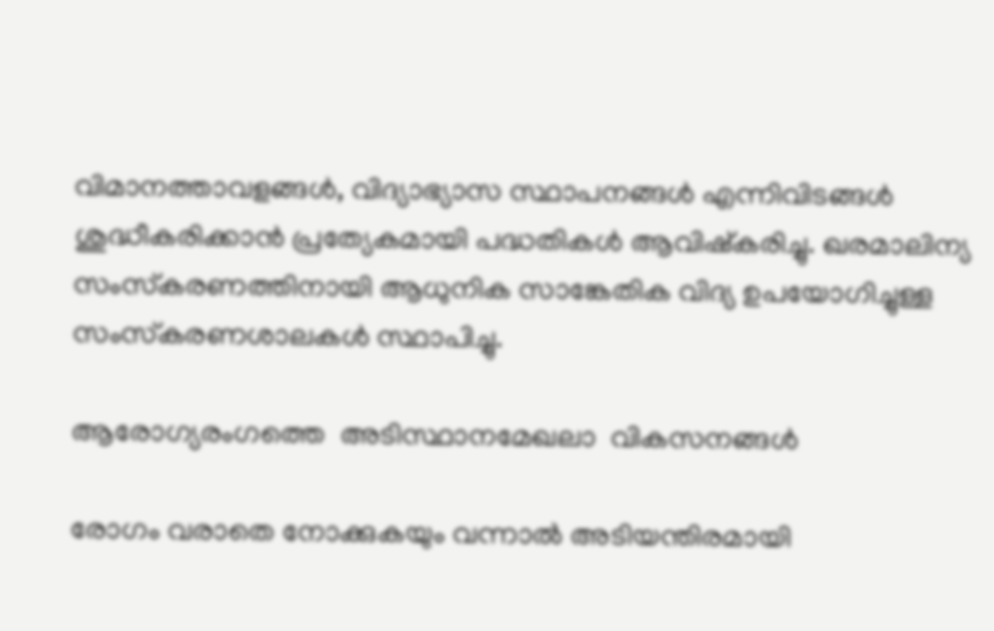വിമാനത്താവളങ്ങള്‍, വിദ്യാഭ്യാസ സ്ഥാപനങ്ങള്‍ എന്നിവിടങ്ങള്‍ ശുദ്ധീകരിക്കാന്‍ പ്രത്യേകമായി പദ്ധതികള്‍ ആവിഷ്‌കരിച്ചു. ഖരമാലിന്യ സംസ്‌കരണത്തിനായി ആധുനിക സാങ്കേതിക വിദ്യ ഉപയോഗിച്ചുള്ള സംസ്‌കരണശാലകള്‍ സ്ഥാപിച്ചു.

ആരോഗ്യരംഗത്തെ  അടിസ്ഥാനമേഖലാ  വികസനങ്ങള്‍

രോഗം വരാതെ നോക്കുകയും വന്നാല്‍ അടിയന്തിരമായി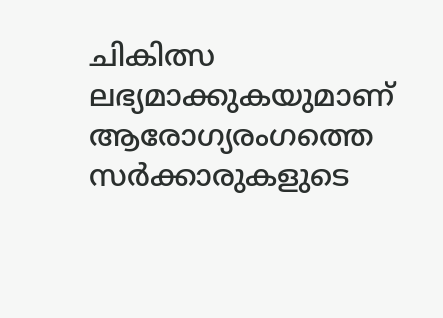ചികിത്സ ലഭ്യമാക്കുകയുമാണ് ആരോഗ്യരംഗത്തെ സര്‍ക്കാരുകളുടെ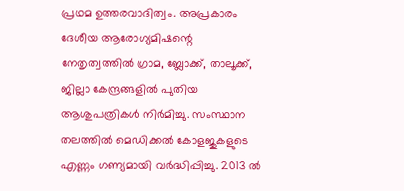പ്രഥമ ഉത്തരവാദിത്വം. അപ്രകാരം ദേശീയ ആരോഗ്യമിഷന്റെ നേതൃത്വത്തില്‍ ഗ്രാമ, ബ്ലോക്ക്, താലൂക്ക്, ജില്ലാ കേന്ദ്രങ്ങളില്‍ പുതിയ ആശുപത്രികള്‍ നിര്‍മിച്ചു. സംസ്ഥാന തലത്തില്‍ മെഡിക്കല്‍ കോളജുകളുടെ എണ്ണം ഗണ്യമായി വര്‍ദ്ധിപ്പിച്ചു. 2013 ല്‍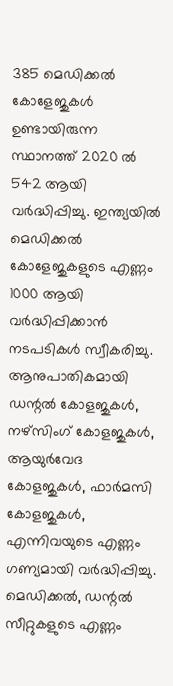385 മെഡിക്കല്‍ കോളേജുകള്‍ ഉണ്ടായിരുന്ന സ്ഥാനത്ത് 2020 ല്‍ 542 ആയി വര്‍ദ്ധിപ്പിച്ചു. ഇന്ത്യയില്‍ മെഡിക്കല്‍ കോളേജുകളുടെ എണ്ണം 1000 ആയി വര്‍ദ്ധിപ്പിക്കാന്‍ നടപടികള്‍ സ്വീകരിച്ചു. ആനുപാതികമായി ഡന്റല്‍ കോളജുകള്‍, നഴ്‌സിംഗ് കോളജുകള്‍, ആയുര്‍വേദ കോളജുകള്‍, ഫാര്‍മസി കോളജുകള്‍, എന്നിവയുടെ എണ്ണം ഗണ്യമായി വര്‍ദ്ധിപ്പിച്ചു. മെഡിക്കല്‍, ഡന്റല്‍ സീറ്റുകളുടെ എണ്ണം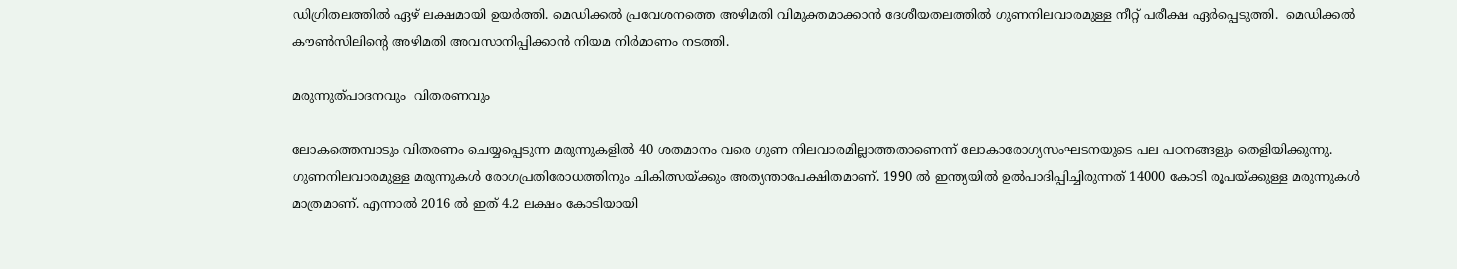ഡിഗ്രിതലത്തില്‍ ഏഴ് ലക്ഷമായി ഉയര്‍ത്തി. മെഡിക്കല്‍ പ്രവേശനത്തെ അഴിമതി വിമുക്തമാക്കാന്‍ ദേശീയതലത്തില്‍ ഗുണനിലവാരമുള്ള നീറ്റ് പരീക്ഷ ഏര്‍പ്പെടുത്തി.  മെഡിക്കല്‍ കൗണ്‍സിലിന്റെ അഴിമതി അവസാനിപ്പിക്കാന്‍ നിയമ നിര്‍മാണം നടത്തി.

മരുന്നുത്പാദനവും  വിതരണവും

ലോകത്തെമ്പാടും വിതരണം ചെയ്യപ്പെടുന്ന മരുന്നുകളില്‍ 40 ശതമാനം വരെ ഗുണ നിലവാരമില്ലാത്തതാണെന്ന് ലോകാരോഗ്യസംഘടനയുടെ പല പഠനങ്ങളും തെളിയിക്കുന്നു. ഗുണനിലവാരമുള്ള മരുന്നുകള്‍ രോഗപ്രതിരോധത്തിനും ചികിത്സയ്‌ക്കും അത്യന്താപേക്ഷിതമാണ്. 1990 ല്‍ ഇന്ത്യയില്‍ ഉല്‍പാദിപ്പിച്ചിരുന്നത് 14000 കോടി രൂപയ്‌ക്കുള്ള മരുന്നുകള്‍ മാത്രമാണ്. എന്നാല്‍ 2016 ല്‍ ഇത് 4.2 ലക്ഷം കോടിയായി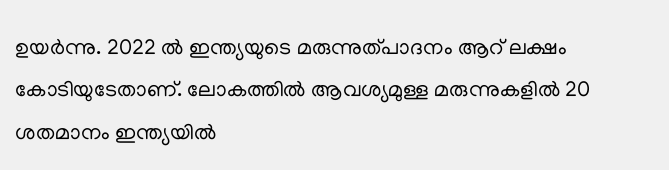ഉയര്‍ന്നു. 2022 ല്‍ ഇന്ത്യയുടെ മരുന്നുത്പാദനം ആറ് ലക്ഷം കോടിയുടേതാണ്. ലോകത്തില്‍ ആവശ്യമുള്ള മരുന്നുകളില്‍ 20 ശതമാനം ഇന്ത്യയില്‍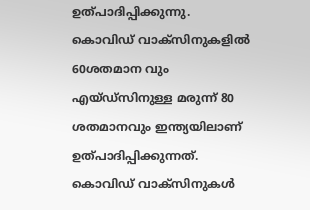ഉത്പാദിപ്പിക്കുന്നു. കൊവിഡ് വാക്‌സിനുകളില്‍ 60ശതമാന വും എയ്ഡ്‌സിനുള്ള മരുന്ന് 80 ശതമാനവും ഇന്ത്യയിലാണ് ഉത്പാദിപ്പിക്കുന്നത്. കൊവിഡ് വാക്‌സിനുകള്‍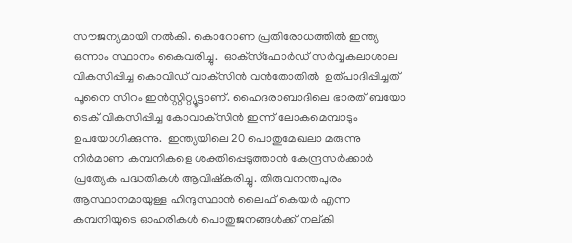സൗജന്യമായി നല്‍കി. കൊറോണ പ്രതിരോധത്തില്‍ ഇന്ത്യ ഒന്നാം സ്ഥാനം കൈവരിച്ചു.  ഓക്‌സ്‌ഫോര്‍ഡ് സര്‍വ്വകലാശാല വികസിപ്പിച്ച കൊവിഡ് വാക്‌സിന്‍ വന്‍തോതില്‍  ഉത്പാദിപ്പിച്ചത് പൂനൈ സിറം ഇന്‍സ്റ്റിറ്റ്യൂട്ടാണ്. ഹൈദരാബാദിലെ ഭാരത് ബയോ ടെക് വികസിപ്പിച്ച കോവാക്‌സിന്‍ ഇന്ന് ലോകമെമ്പാടും ഉപയോഗിക്കുന്നു.  ഇന്ത്യയിലെ 20 പൊതുമേഖലാ മരുന്നു നിര്‍മാണ കമ്പനികളെ ശക്തിപ്പെടുത്താന്‍ കേന്ദ്രസര്‍ക്കാര്‍ പ്രത്യേക പദ്ധതികള്‍ ആവിഷ്‌കരിച്ചു. തിരുവനന്തപുരം ആസ്ഥാനമായുള്ള ഹിന്ദുസ്ഥാന്‍ ലൈഫ് കെയര്‍ എന്ന കമ്പനിയുടെ ഓഹരികള്‍ പൊതുജനങ്ങള്‍ക്ക് നല്കി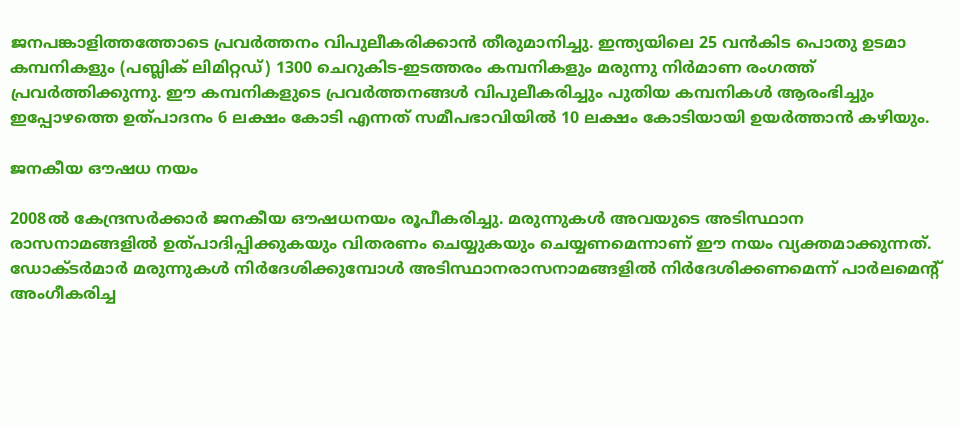ജനപങ്കാളിത്തത്തോടെ പ്രവര്‍ത്തനം വിപുലീകരിക്കാന്‍ തീരുമാനിച്ചു. ഇന്ത്യയിലെ 25 വന്‍കിട പൊതു ഉടമാ കമ്പനികളും (പബ്ലിക് ലിമിറ്റഡ്) 1300 ചെറുകിട-ഇടത്തരം കമ്പനികളും മരുന്നു നിര്‍മാണ രംഗത്ത് പ്രവര്‍ത്തിക്കുന്നു. ഈ കമ്പനികളുടെ പ്രവര്‍ത്തനങ്ങള്‍ വിപുലീകരിച്ചും പുതിയ കമ്പനികള്‍ ആരംഭിച്ചും ഇപ്പോഴത്തെ ഉത്പാദനം 6 ലക്ഷം കോടി എന്നത് സമീപഭാവിയില്‍ 10 ലക്ഷം കോടിയായി ഉയര്‍ത്താന്‍ കഴിയും.

ജനകീയ ഔഷധ നയം

2008ല്‍ കേന്ദ്രസര്‍ക്കാര്‍ ജനകീയ ഔഷധനയം രൂപീകരിച്ചു. മരുന്നുകള്‍ അവയുടെ അടിസ്ഥാന രാസനാമങ്ങളില്‍ ഉത്പാദിപ്പിക്കുകയും വിതരണം ചെയ്യുകയും ചെയ്യണമെന്നാണ് ഈ നയം വ്യക്തമാക്കുന്നത്. ഡോക്ടര്‍മാര്‍ മരുന്നുകള്‍ നിര്‍ദേശിക്കുമ്പോള്‍ അടിസ്ഥാനരാസനാമങ്ങളില്‍ നിര്‍ദേശിക്കണമെന്ന് പാര്‍ലമെന്റ് അംഗീകരിച്ച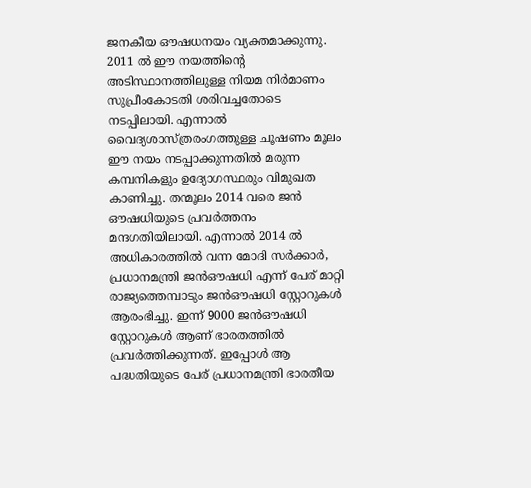ജനകീയ ഔഷധനയം വ്യക്തമാക്കുന്നു. 2011 ല്‍ ഈ നയത്തിന്റെ അടിസ്ഥാനത്തിലുള്ള നിയമ നിര്‍മാണം സുപ്രീംകോടതി ശരിവച്ചതോടെ നടപ്പിലായി. എന്നാല്‍ വൈദ്യശാസ്ത്രരംഗത്തുള്ള ചൂഷണം മൂലം ഈ നയം നടപ്പാക്കുന്നതില്‍ മരുന്ന കമ്പനികളും ഉദ്യോഗസ്ഥരും വിമുഖത കാണിച്ചു. തന്മൂലം 2014 വരെ ജന്‍ ഔഷധിയുടെ പ്രവര്‍ത്തനം മന്ദഗതിയിലായി. എന്നാല്‍ 2014 ല്‍ അധികാരത്തില്‍ വന്ന മോദി സര്‍ക്കാര്‍, പ്രധാനമന്ത്രി ജന്‍ഔഷധി എന്ന് പേര് മാറ്റി രാജ്യത്തെമ്പാടും ജന്‍ഔഷധി സ്റ്റോറുകള്‍ ആരംഭിച്ചു. ഇന്ന് 9000 ജന്‍ഔഷധി സ്റ്റോറുകള്‍ ആണ് ഭാരതത്തില്‍ പ്രവര്‍ത്തിക്കുന്നത്. ഇപ്പോള്‍ ആ പദ്ധതിയുടെ പേര് പ്രധാനമന്ത്രി ഭാരതീയ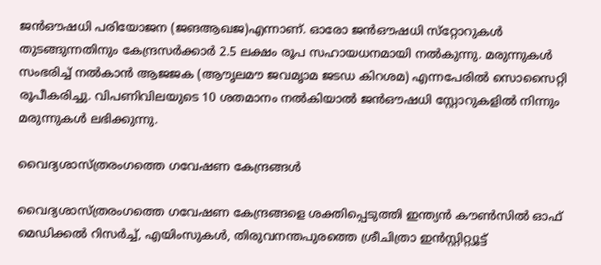ജന്‍ഔഷധി പരിയോജന (ജങആഖജ)എന്നാണ്. ഓരോ ജന്‍ഔഷധി സ്‌റ്റോറുകള്‍ തുടങ്ങുന്നതിനും കേന്ദ്രസര്‍ക്കാര്‍ 2.5 ലക്ഷം രൂപ സഹായധനമായി നല്‍കുന്നു. മരുന്നുകള്‍ സംഭരിച്ച് നല്‍കാന്‍ ആജജക (ആൗൃലമൗ ജവമൃാമ ജടഡ കിറശമ) എന്നപേരില്‍ സൊസൈറ്റി രൂപീകരിച്ചു. വിപണിവിലയുടെ 10 ശതമാനം നല്‍കിയാല്‍ ജന്‍ഔഷധി സ്റ്റോറുകളില്‍ നിന്നും മരുന്നുകള്‍ ലഭിക്കുന്നു.

വൈദ്യശാസ്ത്രരംഗത്തെ ഗവേഷണ കേന്ദ്രങ്ങള്‍

വൈദ്യശാസ്ത്രരംഗത്തെ ഗവേഷണ കേന്ദ്രങ്ങളെ ശക്തിപ്പെടുത്തി ഇന്ത്യന്‍ കൗണ്‍സില്‍ ഓഫ് മെഡിക്കല്‍ റിസര്‍ച്ച്, എയിംസുകള്‍, തിരുവനന്തപുരത്തെ ശ്രീചിത്രാ ഇന്‍സ്റ്റിറ്റ്യൂട്ട്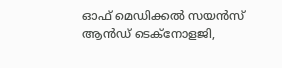ഓഫ് മെഡിക്കല്‍ സയന്‍സ് ആന്‍ഡ് ടെക്‌നോളജി,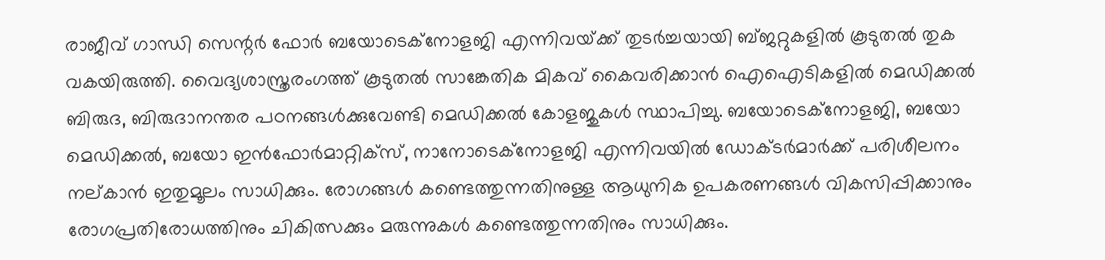രാജീവ് ഗാന്ധി സെന്റര്‍ ഫോര്‍ ബയോടെക്‌നോളജി എന്നിവയ്‌ക്ക് തുടര്‍ച്ചയായി ബ്ജറ്റുകളില്‍ കൂടുതല്‍ തുക വകയിരുത്തി. വൈദ്യശാസ്ത്രരംഗത്ത് കൂടുതല്‍ സാങ്കേതിക മികവ് കൈവരിക്കാന്‍ ഐഐടികളില്‍ മെഡിക്കല്‍ ബിരുദ, ബിരുദാനന്തര പഠനങ്ങള്‍ക്കുവേണ്ടി മെഡിക്കല്‍ കോളജുകള്‍ സ്ഥാപിച്ചു. ബയോടെക്‌നോളജി, ബയോ മെഡിക്കല്‍, ബയോ ഇന്‍ഫോര്‍മാറ്റിക്‌സ്, നാനോടെക്‌നോളജി എന്നിവയില്‍ ഡോക്ടര്‍മാര്‍ക്ക് പരിശീലനം നല്കാന്‍ ഇതുമൂലം സാധിക്കും. രോഗങ്ങള്‍ കണ്ടെത്തുന്നതിനുള്ള ആധുനിക ഉപകരണങ്ങള്‍ വികസിപ്പിക്കാനും രോഗപ്രതിരോധത്തിനും ചികിത്സക്കും മരുന്നുകള്‍ കണ്ടെത്തുന്നതിനും സാധിക്കും.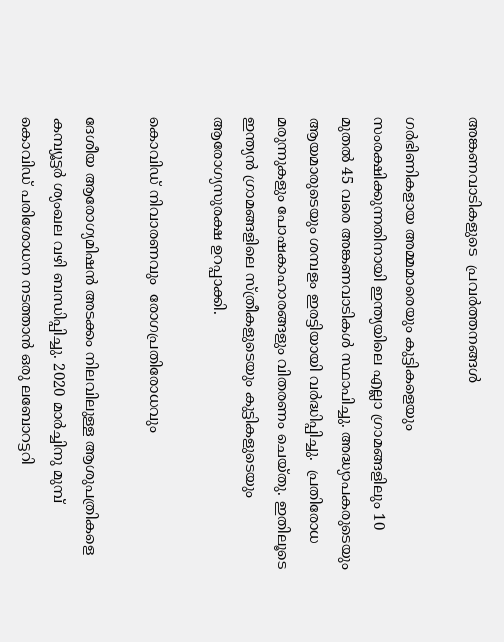അങ്കണവാടികളുടെ  പ്രവര്‍ത്തനങ്ങള്‍

ഗര്‍ഭിണികളായ അമ്മമാരെയും കുട്ടികളെയും സംരക്ഷിക്കുന്നതിനായി ഇന്ത്യയിലെ എല്ലാ ഗ്രാമങ്ങളിലും 10 മുതല്‍ 45 വരെ അങ്കണവാടികള്‍ സ്ഥാപിച്ചു. അദ്ധ്യാപകരുടെയും ആയമാരുടെയും ശമ്പളം ഇരട്ടിയായി വര്‍ദ്ധിപ്പിച്ചു.  പ്രതിരോധ മരുന്നുകളും പോഷകാഹാരങ്ങളും വിതരണം ചെയ്തു. ഇതിലൂടെ ഇന്ത്യന്‍ ഗ്രാമങ്ങളിലെ സ്ത്രീകളുടെയും കുട്ടികളുടെയും ആരോഗ്യസുരക്ഷ ഉറപ്പാക്കി.

കൊവിഡ് നിവാരണവും  രോഗപ്രതിരോധവും

ദേശീയ ആരോഗ്യമിഷന്‍ അടക്കം നിലവിലുള്ള ആശുപത്രികളെ കമ്പ്യൂട്ടര്‍ ശ്യംഖല വഴി ബന്ധിപ്പിച്ചു. 2020 മാര്‍ച്ചിനു മുമ്പ് കൊവിഡ് പരിശോധന നടത്താന്‍ ഒരു ലബോറട്ടറി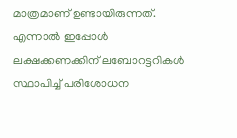മാത്രമാണ് ഉണ്ടായിരുന്നത്. എന്നാല്‍ ഇപ്പോള്‍ ലക്ഷക്കണക്കിന് ലബോറട്ടറികള്‍  സ്ഥാപിച്ച് പരിശോധന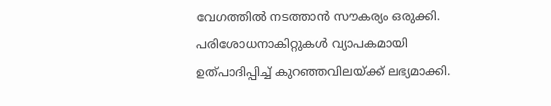വേഗത്തില്‍ നടത്താന്‍ സൗകര്യം ഒരുക്കി. പരിശോധനാകിറ്റുകള്‍ വ്യാപകമായി ഉത്പാദിപ്പിച്ച് കുറഞ്ഞവിലയ്‌ക്ക് ലഭ്യമാക്കി.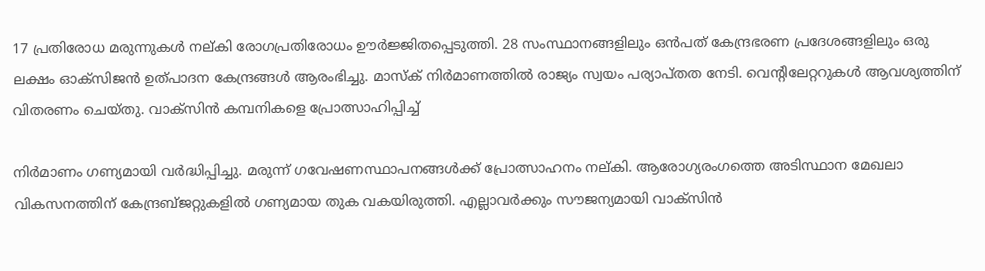17 പ്രതിരോധ മരുന്നുകള്‍ നല്കി രോഗപ്രതിരോധം ഊര്‍ജ്ജിതപ്പെടുത്തി. 28 സംസ്ഥാനങ്ങളിലും ഒന്‍പത് കേന്ദ്രഭരണ പ്രദേശങ്ങളിലും ഒരു ലക്ഷം ഓക്‌സിജന്‍ ഉത്പാദന കേന്ദ്രങ്ങള്‍ ആരംഭിച്ചു. മാസ്‌ക് നിര്‍മാണത്തില്‍ രാജ്യം സ്വയം പര്യാപ്തത നേടി. വെന്റിലേറ്ററുകള്‍ ആവശ്യത്തിന് വിതരണം ചെയ്തു. വാക്‌സിന്‍ കമ്പനികളെ പ്രോത്സാഹിപ്പിച്ച്

നിര്‍മാണം ഗണ്യമായി വര്‍ദ്ധിപ്പിച്ചു. മരുന്ന് ഗവേഷണസ്ഥാപനങ്ങള്‍ക്ക് പ്രോത്സാഹനം നല്കി. ആരോഗ്യരംഗത്തെ അടിസ്ഥാന മേഖലാ വികസനത്തിന് കേന്ദ്രബ്ജറ്റുകളില്‍ ഗണ്യമായ തുക വകയിരുത്തി. എല്ലാവര്‍ക്കും സൗജന്യമായി വാക്‌സിന്‍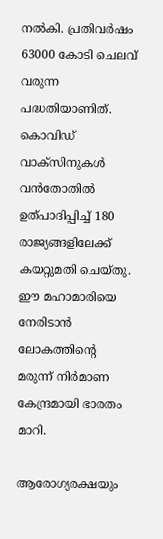നല്‍കി. പ്രതിവര്‍ഷം 63000 കോടി ചെലവ് വരുന്ന പദ്ധതിയാണിത്. കൊവിഡ് വാക്‌സിനുകള്‍ വന്‍തോതില്‍ ഉത്പാദിപ്പിച്ച് 180 രാജ്യങ്ങളിലേക്ക് കയറ്റുമതി ചെയ്തു. ഈ മഹാമാരിയെ നേരിടാന്‍ ലോകത്തിന്റെ മരുന്ന് നിര്‍മാണ കേന്ദ്രമായി ഭാരതം മാറി.

ആരോഗ്യരക്ഷയും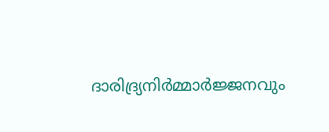ദാരിദ്ര്യനിര്‍മ്മാര്‍ജ്ജനവും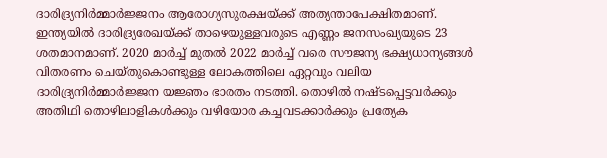ദാരിദ്ര്യനിര്‍മ്മാര്‍ജ്ജനം ആരോഗ്യസുരക്ഷയ്‌ക്ക് അത്യന്താപേക്ഷിതമാണ്. ഇന്ത്യയില്‍ ദാരിദ്ര്യരേഖയ്‌ക്ക് താഴെയുള്ളവരുടെ എണ്ണം ജനസംഖ്യയുടെ 23 ശതമാനമാണ്. 2020 മാര്‍ച്ച് മുതല്‍ 2022 മാര്‍ച്ച് വരെ സൗജന്യ ഭക്ഷ്യധാന്യങ്ങള്‍ വിതരണം ചെയ്തുകൊണ്ടുള്ള ലോകത്തിലെ ഏറ്റവും വലിയ ദാരിദ്ര്യനിര്‍മ്മാര്‍ജ്ജന യജ്ഞം ഭാരതം നടത്തി. തൊഴില്‍ നഷ്ടപ്പെട്ടവര്‍ക്കും അതിഥി തൊഴിലാളികള്‍ക്കും വഴിയോര കച്ചവടക്കാര്‍ക്കും പ്രത്യേക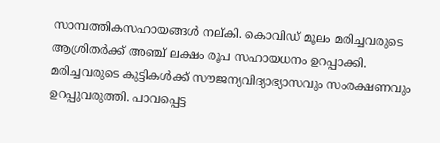സാമ്പത്തികസഹായങ്ങള്‍ നല്കി. കൊവിഡ് മൂലം മരിച്ചവരുടെ ആശ്രിതര്‍ക്ക് അഞ്ച് ലക്ഷം രൂപ സഹായധനം ഉറപ്പാക്കി. മരിച്ചവരുടെ കുട്ടികള്‍ക്ക് സൗജന്യവിദ്യാഭ്യാസവും സംരക്ഷണവും ഉറപ്പുവരുത്തി. പാവപ്പെട്ട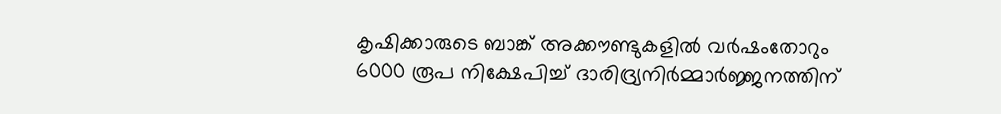കൃഷിക്കാരുടെ ബാങ്ക് അക്കൗണ്ടുകളില്‍ വര്‍ഷംതോറും 6000 രൂപ നിക്ഷേപിച്ച് ദാരിദ്ര്യനിര്‍മ്മാര്‍ജ്ജനത്തിന്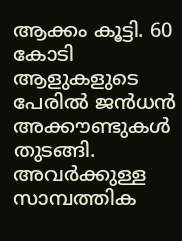ആക്കം കൂട്ടി. 60 കോടി ആളുകളുടെ പേരില്‍ ജന്‍ധന്‍ അക്കൗണ്ടുകള്‍ തുടങ്ങി. അവര്‍ക്കുള്ള സാമ്പത്തിക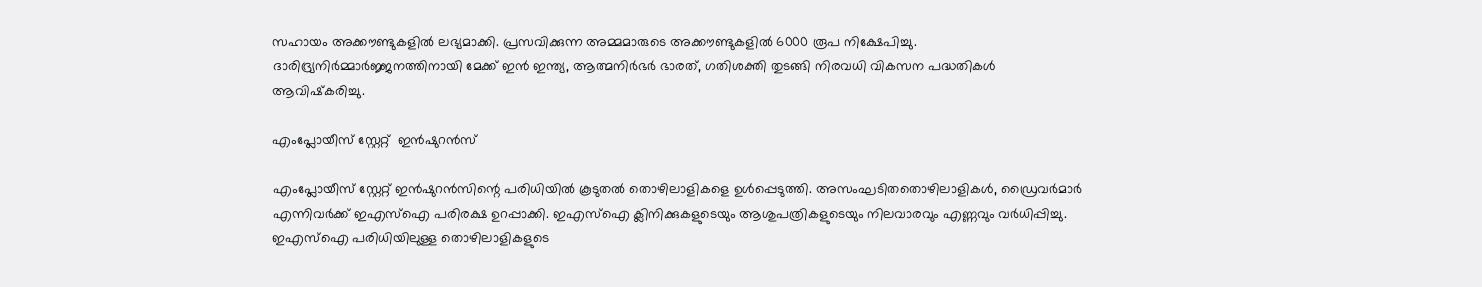സഹായം അക്കൗണ്ടുകളില്‍ ലഭ്യമാക്കി. പ്രസവിക്കുന്ന അമ്മമാരുടെ അക്കൗണ്ടുകളില്‍ 6000 രൂപ നിക്ഷേപിച്ചു. ദാരിദ്ര്യനിര്‍മ്മാര്‍ജ്ജനത്തിനായി മേക്ക് ഇന്‍ ഇന്ത്യ, ആത്മനിര്‍ഭര്‍ ഭാരത്, ഗതിശക്തി തുടങ്ങി നിരവധി വികസന പദ്ധതികള്‍ ആവിഷ്‌കരിച്ചു.

എംപ്ലോയീസ് സ്റ്റേറ്റ്  ഇന്‍ഷുറന്‍സ്

എംപ്ലോയീസ് സ്റ്റേറ്റ് ഇന്‍ഷുറന്‍സിന്റെ പരിധിയില്‍ കൂടുതല്‍ തൊഴിലാളികളെ ഉള്‍പ്പെടുത്തി. അസംഘടിതതൊഴിലാളികള്‍, ഡ്രൈവര്‍മാര്‍ എന്നിവര്‍ക്ക് ഇഎസ്‌ഐ പരിരക്ഷ ഉറപ്പാക്കി. ഇഎസ്‌ഐ ക്ലിനിക്കുകളുടെയും ആശുപത്രികളുടെയും നിലവാരവും എണ്ണവും വര്‍ധിപ്പിച്ചു. ഇഎസ്‌ഐ പരിധിയിലുള്ള തൊഴിലാളികളുടെ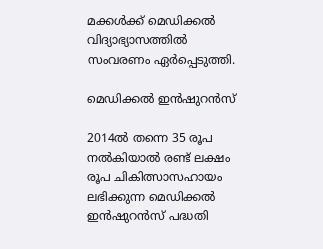മക്കള്‍ക്ക് മെഡിക്കല്‍ വിദ്യാഭ്യാസത്തില്‍ സംവരണം ഏര്‍പ്പെടുത്തി.

മെഡിക്കല്‍ ഇന്‍ഷുറന്‍സ്

2014ല്‍ തന്നെ 35 രൂപ നല്‍കിയാല്‍ രണ്ട് ലക്ഷം രൂപ ചികിത്സാസഹായം ലഭിക്കുന്ന മെഡിക്കല്‍ ഇന്‍ഷുറന്‍സ് പദ്ധതി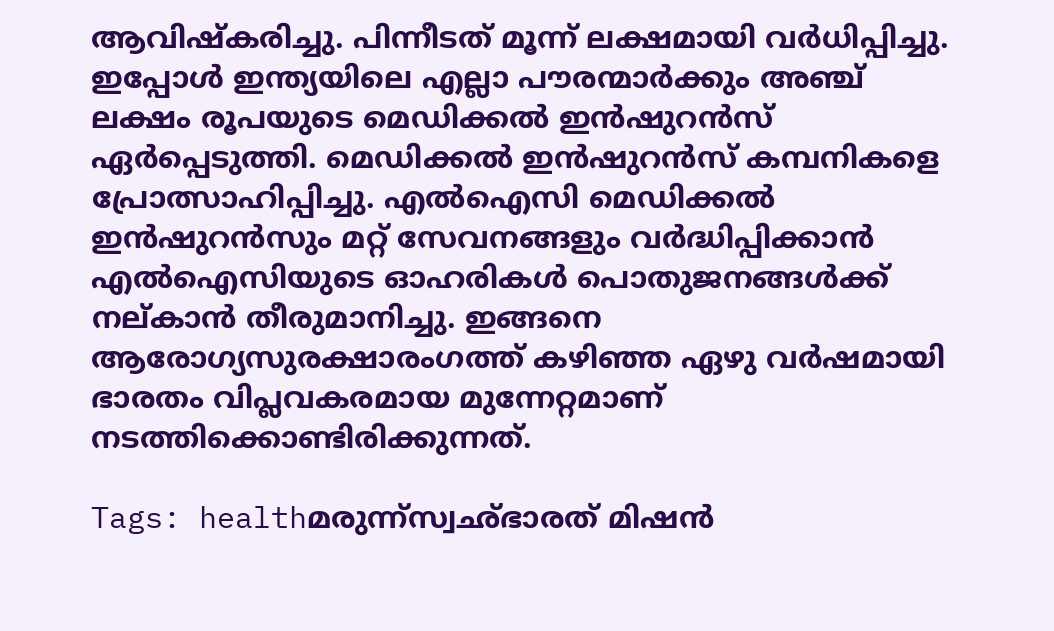ആവിഷ്‌കരിച്ചു. പിന്നീടത് മൂന്ന് ലക്ഷമായി വര്‍ധിപ്പിച്ചു. ഇപ്പോള്‍ ഇന്ത്യയിലെ എല്ലാ പൗരന്മാര്‍ക്കും അഞ്ച് ലക്ഷം രൂപയുടെ മെഡിക്കല്‍ ഇന്‍ഷുറന്‍സ് ഏര്‍പ്പെടുത്തി. മെഡിക്കല്‍ ഇന്‍ഷുറന്‍സ് കമ്പനികളെ പ്രോത്സാഹിപ്പിച്ചു. എല്‍ഐസി മെഡിക്കല്‍ ഇന്‍ഷുറന്‍സും മറ്റ് സേവനങ്ങളും വര്‍ദ്ധിപ്പിക്കാന്‍ എല്‍ഐസിയുടെ ഓഹരികള്‍ പൊതുജനങ്ങള്‍ക്ക് നല്കാന്‍ തീരുമാനിച്ചു. ഇങ്ങനെ ആരോഗ്യസുരക്ഷാരംഗത്ത് കഴിഞ്ഞ ഏഴു വര്‍ഷമായി ഭാരതം വിപ്ലവകരമായ മുന്നേറ്റമാണ് നടത്തിക്കൊണ്ടിരിക്കുന്നത്.

Tags: healthമരുന്ന്സ്വഛ്ഭാരത് മിഷന്‍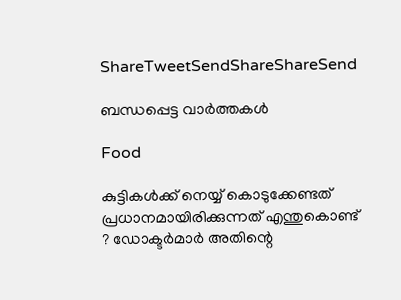ShareTweetSendShareShareSend

ബന്ധപ്പെട്ട വാര്‍ത്തകള്‍

Food

കുട്ടികൾക്ക് നെയ്യ് കൊടുക്കേണ്ടത് പ്രധാനമായിരിക്കുന്നത് എന്തുകൊണ്ട് ? ഡോക്ടർമാർ അതിന്റെ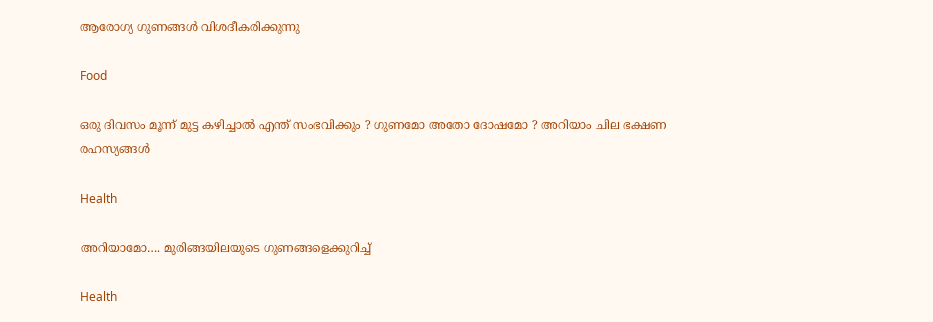ആരോഗ്യ ഗുണങ്ങൾ വിശദീകരിക്കുന്നു

Food

ഒരു ദിവസം മൂന്ന് മുട്ട കഴിച്ചാൽ എന്ത് സംഭവിക്കും ? ഗുണമോ അതോ ദോഷമോ ? അറിയാം ചില ഭക്ഷണ രഹസ്യങ്ങൾ

Health

അറിയാമോ…. മുരിങ്ങയിലയുടെ ഗുണങ്ങളെക്കുറിച്ച്

Health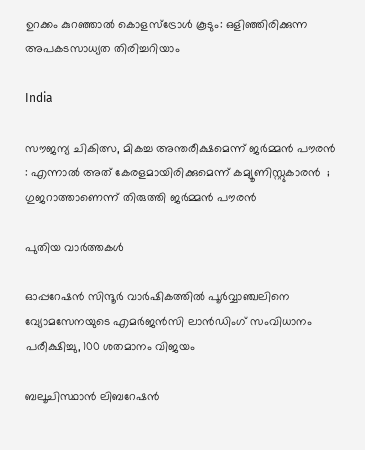ഉറക്കം കുറഞ്ഞാൽ കൊളസ്ട്രോൾ കൂടും: ഒളിഞ്ഞിരിക്കുന്ന അപകടസാധ്യത തിരിച്ചറിയാം

India

സൗജന്യ ചികിത്സ, മികച്ച അന്തരീക്ഷമെന്ന് ജർമ്മൻ പൗരൻ : എന്നാൽ അത് കേരളമായിരിക്കുമെന്ന് കമ്യൂണിസ്റ്റുകാരൻ  ; ഗുജറാത്താണെന്ന് തിരുത്തി ജർമ്മൻ പൗരൻ

പുതിയ വാര്‍ത്തകള്‍

ഓപ്പറേഷന്‍ സിന്ദൂര്‍ വാര്‍ഷികത്തില്‍ പൂര്‍വ്വാഞ്ചലിനെ വ്യോമസേനയുടെ എമര്‍ജന്‍സി ലാന്‍ഡിംഗ് സംവിധാനം പരീക്ഷിച്ചു, 100 ശതമാനം വിജയം

ബലൂചിസ്ഥാന്‍ ലിബറേഷന്‍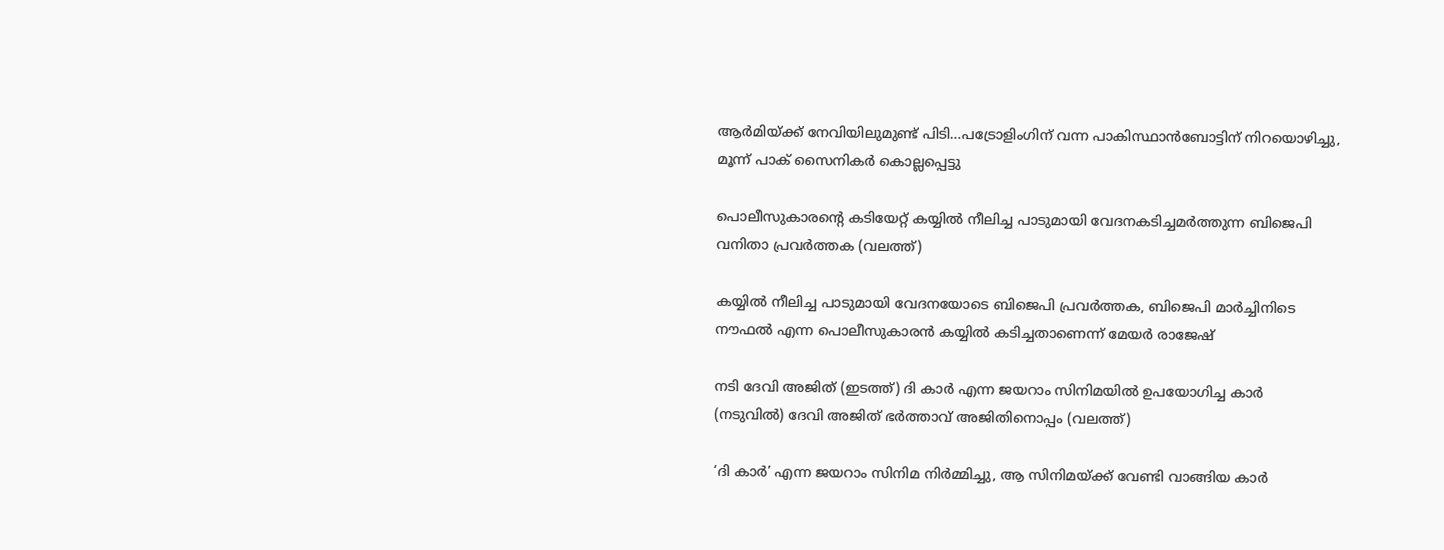ആര്‍മിയ്‌ക്ക് നേവിയിലുമുണ്ട് പിടി…പട്രോളിംഗിന് വന്ന പാകിസ്ഥാന്‍ബോട്ടിന് നിറയൊഴിച്ചു, മൂന്ന് പാക് സൈനികര്‍ കൊല്ലപ്പെട്ടു

പൊലീസുകാരന്‍റെ കടിയേറ്റ് കയ്യില്‍ നീലിച്ച പാടുമായി വേദനകടിച്ചമര്‍ത്തുന്ന ബിജെപി വനിതാ പ്രവര്‍ത്തക (വലത്ത്)

കയ്യില്‍ നീലിച്ച പാടുമായി വേദനയോടെ ബിജെപി പ്രവര്‍ത്തക, ബിജെപി മാര്‍ച്ചിനിടെ നൗഫല്‍ എന്ന പൊലീസുകാരന്‍ കയ്യില്‍ കടിച്ചതാണെന്ന് മേയര്‍ രാജേഷ്

നടി ദേവി അജിത് (ഇടത്ത്) ദി കാര്‍ എന്ന ജയറാം സിനിമയില്‍ ഉപയോഗിച്ച കാര്‍ (നടുവില്‍) ദേവി അജിത് ഭര്‍ത്താവ് അജിതിനൊപ്പം (വലത്ത്)

‘ദി കാർ’ എന്ന ജയറാം സിനിമ നിർമ്മിച്ചു, ആ സിനിമയ്‌ക്ക് വേണ്ടി വാങ്ങിയ കാര്‍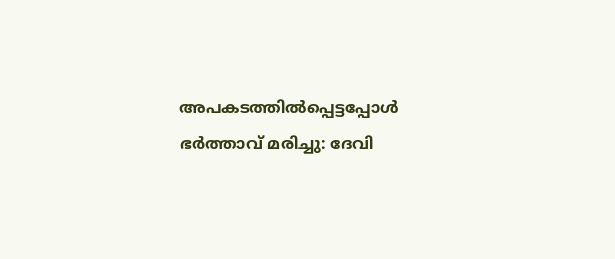അപകടത്തില്‍പ്പെട്ടപ്പോള്‍ ഭര്‍ത്താവ് മരിച്ചു: ദേവി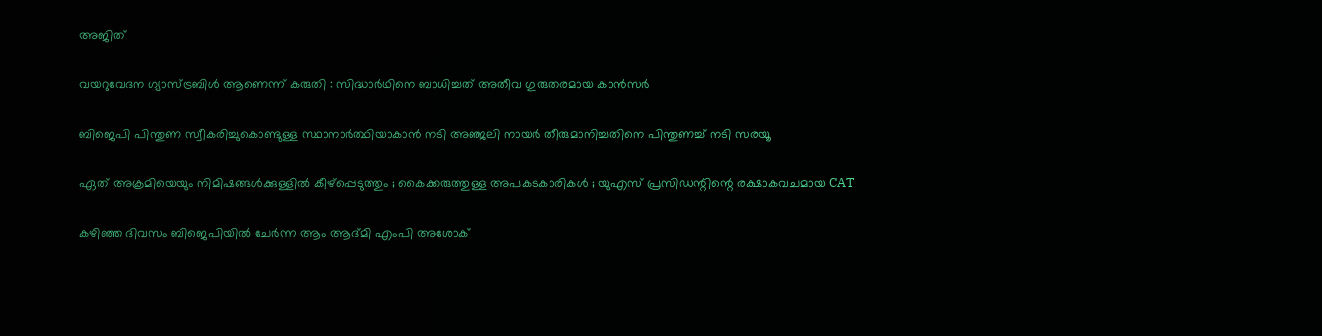അജിത്

വയറുവേദന ഗ്യാസ്ട്രബിൾ ആണെന്ന് കരുതി : സിദ്ധാർഥിനെ ബാധിച്ചത് അതീവ ഗുരുതരമായ കാൻസർ

ബിജെപി പിന്തുണ സ്വീകരിച്ചുകൊണ്ടുള്ള സ്ഥാനാര്‍ത്ഥിയാകാന്‍ നടി അഞ്ജലി നായര്‍ തീരുമാനിച്ചതിനെ പിന്തുണച്ച് നടി സരയൂ

ഏത് അക്രമിയെയും നിമിഷങ്ങൾക്കുള്ളിൽ കീഴ്പ്പെടുത്തും ; കൈക്കരുത്തുള്ള അപകടകാരികൾ ; യുഎസ് പ്രസിഡന്റിന്റെ രക്ഷാകവചമായ CAT

കഴിഞ്ഞ ദിവസം ബിജെപിയില്‍ ചേര്‍ന്ന ആം ആദ്മി എംപി അശോക്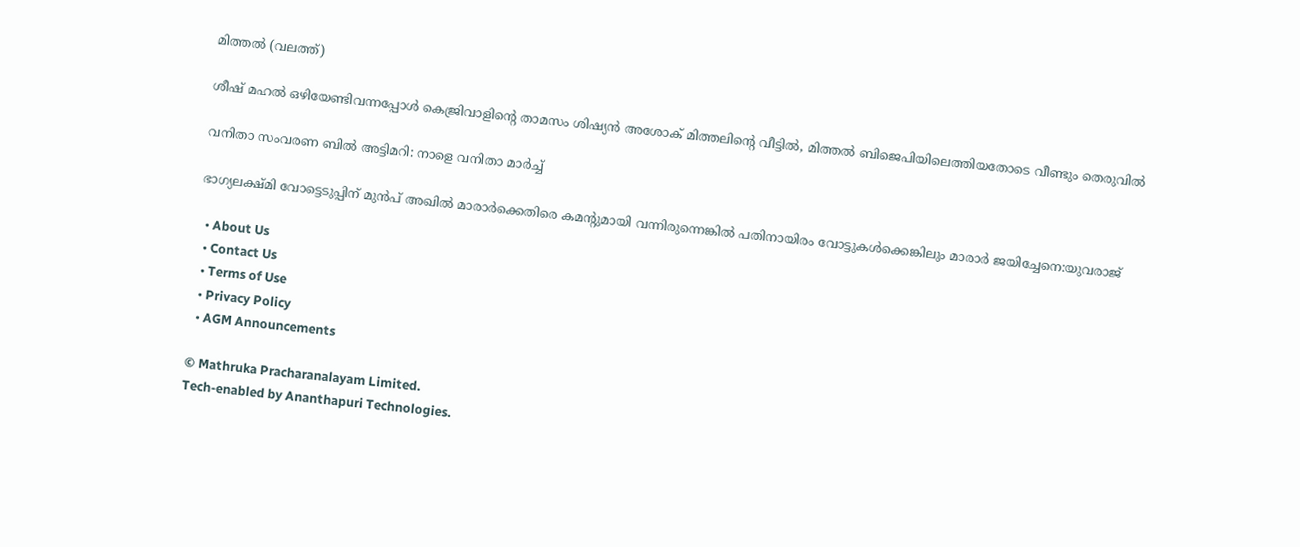മിത്തല്‍ (വലത്ത്)

ശീഷ് മഹല്‍ ഒഴിയേണ്ടിവന്നപ്പോള്‍ കെജ്രിവാളിന്റെ താമസം ശിഷ്യന്‍ അശോക് മിത്തലിന്റെ വീട്ടില്‍, മിത്തല്‍ ബിജെപിയിലെത്തിയതോടെ വീണ്ടും തെരുവില്‍

വനിതാ സംവരണ ബിൽ അട്ടിമറി: നാളെ വനിതാ മാർച്ച്

ഭാഗ്യലക്ഷ്മി വോട്ടെടുപ്പിന് മുന്‍പ് അഖില്‍ മാരാര്‍ക്കെതിരെ കമന്‍റുമായി വന്നിരുന്നെങ്കില്‍ പതിനായിരം വോട്ടുകള്‍ക്കെങ്കിലും മാരാര്‍ ജയിച്ചേനെ:യുവരാജ്

  • About Us
  • Contact Us
  • Terms of Use
  • Privacy Policy
  • AGM Announcements

© Mathruka Pracharanalayam Limited.
Tech-enabled by Ananthapuri Technologies.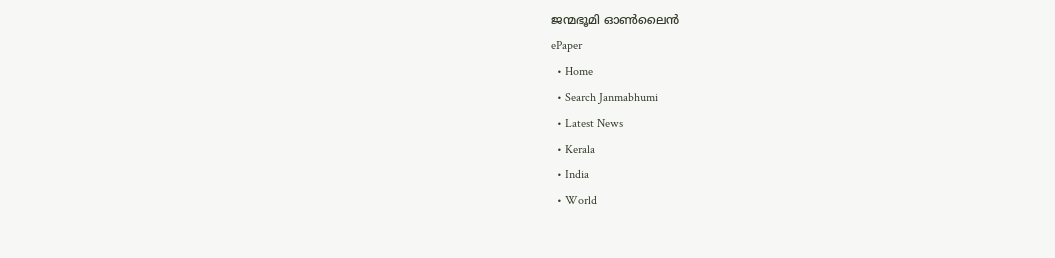ജന്മഭൂമി ഓണ്‍ലൈന്‍
ePaper
  • Home
  • Search Janmabhumi
  • Latest News
  • Kerala
  • India
  • World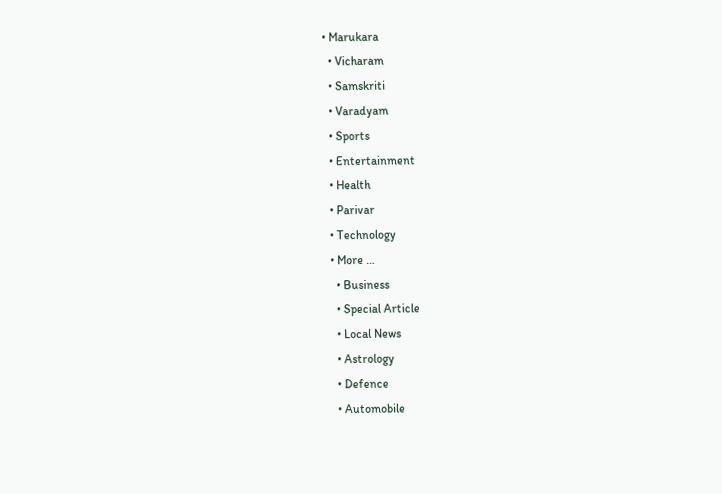• Marukara
  • Vicharam
  • Samskriti
  • Varadyam
  • Sports
  • Entertainment
  • Health
  • Parivar
  • Technology
  • More …
    • Business
    • Special Article
    • Local News
    • Astrology
    • Defence
    • Automobile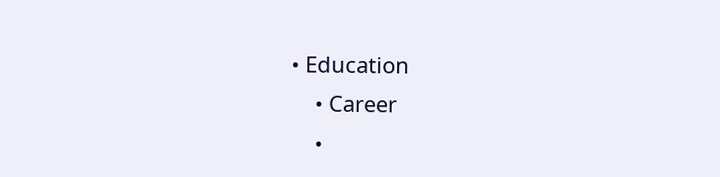• Education
    • Career
    •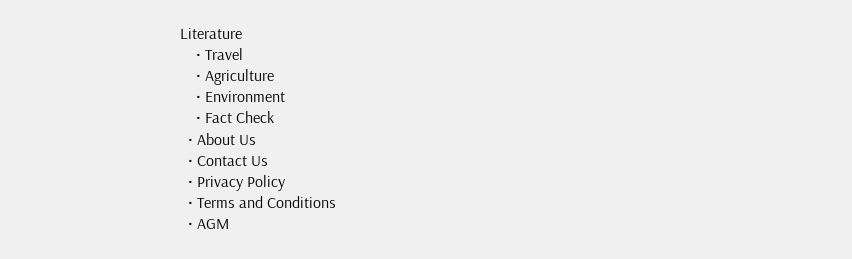Literature
    • Travel
    • Agriculture
    • Environment
    • Fact Check
  • About Us
  • Contact Us
  • Privacy Policy
  • Terms and Conditions
  • AGM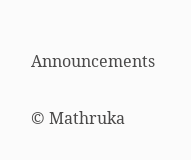Announcements

© Mathruka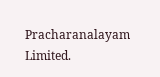Pracharanalayam Limited.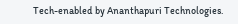Tech-enabled by Ananthapuri Technologies.